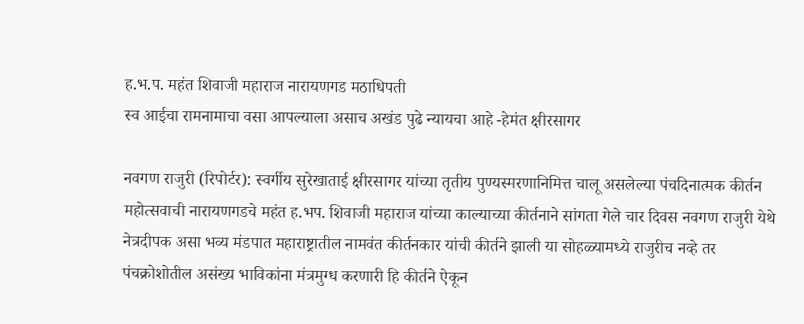ह.भ.प. महंत शिवाजी महाराज नारायणगड मठाधिपती
स्व आईचा रामनामाचा वसा आपल्याला असाच अखंड पुढे न्यायचा आहे -हेमंत क्षीरसागर

नवगण राजुरी (रिपोर्टर): स्वर्गीय सुरेखाताई क्षीरसागर यांच्या तृतीय पुण्यस्मरणानिमित्त चालू असलेल्या पंचदिनात्मक कीर्तन महोत्सवाची नारायणगडचे महंत ह.भप. शिवाजी महाराज यांच्या काल्याच्या कीर्तनाने सांगता गेले चार दिवस नवगण राजुरी येथे नेत्रदीपक असा भव्य मंडपात महाराष्ट्रातील नामवंत कीर्तनकार यांची कीर्तने झाली या सोहळ्यामध्ये राजुरीच नव्हे तर पंचक्रोशोतील असंख्य भाविकांना मंत्रमुग्ध करणारी हि कीर्तने ऐकून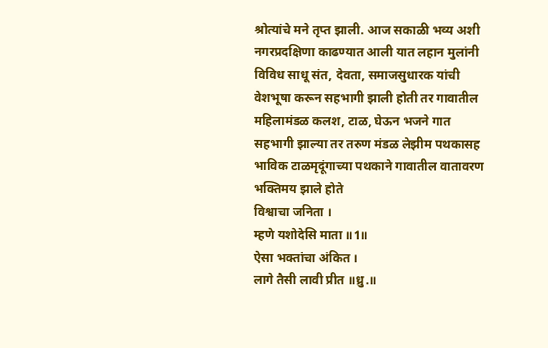श्रोत्यांचे मने तृप्त झाली. आज सकाळी भव्य अशी नगरप्रदक्षिणा काढण्यात आली यात लहान मुलांनी विविध साधू संत, देवता, समाजसुधारक यांची वेशभूषा करून सहभागी झाली होती तर गावातील महिलामंडळ कलश, टाळ, घेऊन भजने गात सहभागी झाल्या तर तरुण मंडळ लेझीम पथकासह भाविक टाळमृदूंगाच्या पथकाने गावातील वातावरण भक्तिमय झाले होते
विश्वाचा जनिता ।
म्हणे यशोदेसि माता ॥1॥
ऐसा भक्तांचा अंकित ।
लागे तैसी लावी प्रीत ॥ध्रु.॥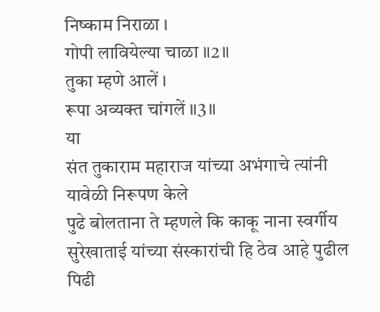निष्काम निराळा ।
गोपी लावियेल्या चाळा ॥2॥
तुका म्हणे आलें ।
रूपा अव्यक्त चांगलें ॥3॥
या
संत तुकाराम महाराज यांच्या अभंगाचे त्यांनी यावेळी निरूपण केले
पुढे बोलताना ते म्हणले कि काकू नाना स्वर्गीय सुरेखाताई यांच्या संस्कारांची हि ठेव आहे पुढील पिढी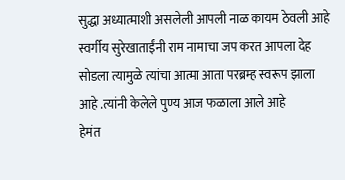सुद्धा अध्यात्माशी असलेली आपली नाळ कायम ठेवली आहे स्वर्गीय सुरेखाताईंनी राम नामाचा जप करत आपला देह सोडला त्यामुळे त्यांचा आत्मा आता परब्रम्ह स्वरूप झाला आहे .त्यांनी केलेले पुण्य आज फळाला आले आहे
हेमंत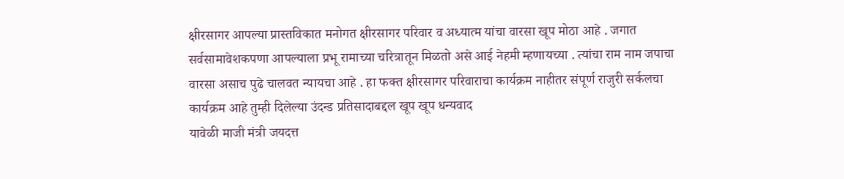क्षीरसागर आपल्या प्रास्तविकात मनोगत क्षीरसागर परिवार व अध्यात्म यांचा वारसा खूप मोठा आहे . जगात सर्वसामावेशकपणा आपल्याला प्रभू रामाच्या चरित्रातून मिळतो असे आई नेहमी म्हणायच्या . त्यांचा राम नाम जपाचा वारसा असाच पुढे चालवत न्यायचा आहे . हा फक्त क्षीरसागर परिवाराचा कार्यक्रम नाहीतर संपूर्ण राजुरी सर्कलचा कार्यक्रम आहे तुम्ही दिलेल्या उंदन्ड प्रतिसादाबद्दल खूप खूप धन्यवाद
यावेळी माजी मंत्री जयदत्त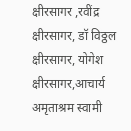क्षीरसागर ,रवींद्र क्षीरसागर, डॉ विठ्ठल क्षीरसागर, योगेश क्षीरसागर,आचार्य अमृताश्रम स्वामी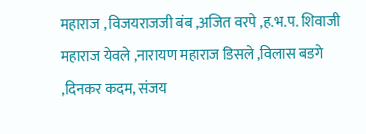महाराज , विजयराजजी बंब ,अजित वरपे ,ह.भ.प. शिवाजी महाराज येवले ,नारायण महाराज डिसले ,विलास बडगे ,दिनकर कदम, संजय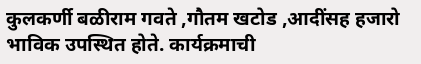कुलकर्णी बळीराम गवते ,गौतम खटोड ,आदींसह हजारो भाविक उपस्थित होते. कार्यक्रमाची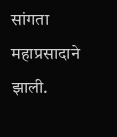सांगता महाप्रसादाने झाली.